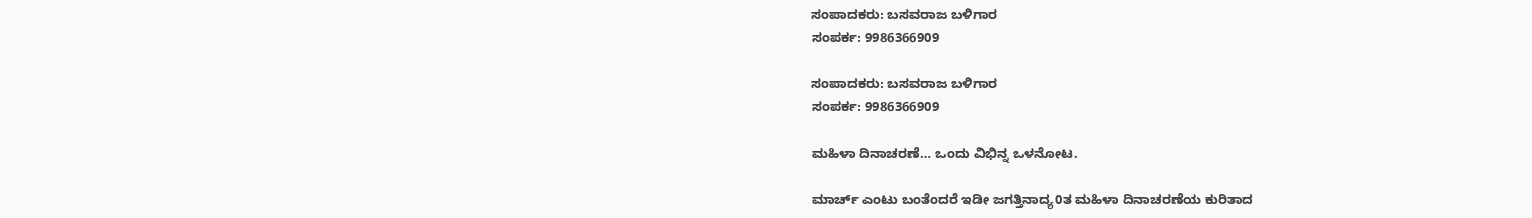ಸಂಪಾದಕರು: ಬಸವರಾಜ ಬಳಿಗಾರ
ಸಂಪರ್ಕ: 9986366909

ಸಂಪಾದಕರು: ಬಸವರಾಜ ಬಳಿಗಾರ
ಸಂಪರ್ಕ: 9986366909

ಮಹಿಳಾ ದಿನಾಚರಣೆ… ಒಂದು ವಿಭಿನ್ನ ಒಳನೋಟ.

ಮಾರ್ಚ್ ಎಂಟು ಬಂತೆಂದರೆ ಇಡೀ ಜಗತ್ತಿನಾದ್ಯ0ತ ಮಹಿಳಾ ದಿನಾಚರಣೆಯ ಕುರಿತಾದ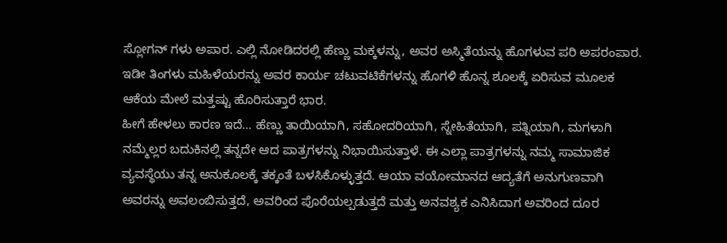ಸ್ಲೋಗನ್ ಗಳು ಅಪಾರ. ಎಲ್ಲಿ ನೋಡಿದರಲ್ಲಿ ಹೆಣ್ಣು ಮಕ್ಕಳನ್ನು, ಅವರ ಅಸ್ಮಿತೆಯನ್ನು ಹೊಗಳುವ ಪರಿ ಅಪರಂಪಾರ.
ಇಡೀ ತಿಂಗಳು ಮಹಿಳೆಯರನ್ನು ಅವರ ಕಾರ್ಯ ಚಟುವಟಿಕೆಗಳನ್ನು ಹೊಗಳಿ ಹೊನ್ನ ಶೂಲಕ್ಕೆ ಏರಿಸುವ ಮೂಲಕ ಆಕೆಯ ಮೇಲೆ ಮತ್ತಷ್ಟು ಹೊರಿಸುತ್ತಾರೆ ಭಾರ.
ಹೀಗೆ ಹೇಳಲು ಕಾರಣ ಇದೆ… ಹೆಣ್ಣು ತಾಯಿಯಾಗಿ, ಸಹೋದರಿಯಾಗಿ, ಸ್ನೇಹಿತೆಯಾಗಿ, ಪತ್ನಿಯಾಗಿ, ಮಗಳಾಗಿ ನಮ್ಮೆಲ್ಲರ ಬದುಕಿನಲ್ಲಿ ತನ್ನದೇ ಆದ ಪಾತ್ರಗಳನ್ನು ನಿಭಾಯಿಸುತ್ತಾಳೆ. ಈ ಎಲ್ಲಾ ಪಾತ್ರಗಳನ್ನು ನಮ್ಮ ಸಾಮಾಜಿಕ ವ್ಯವಸ್ಥೆಯು ತನ್ನ ಅನುಕೂಲಕ್ಕೆ ತಕ್ಕಂತೆ ಬಳಸಿಕೊಳ್ಳುತ್ತದೆ. ಆಯಾ ವಯೋಮಾನದ ಆದ್ಯತೆಗೆ ಅನುಗುಣವಾಗಿ ಅವರನ್ನು ಅವಲಂಬಿಸುತ್ತದೆ, ಅವರಿಂದ ಪೊರೆಯಲ್ಪಡುತ್ತದೆ ಮತ್ತು ಅನವಶ್ಯಕ ಎನಿಸಿದಾಗ ಅವರಿಂದ ದೂರ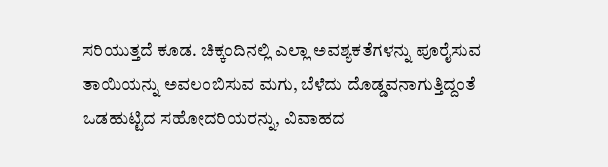ಸರಿಯುತ್ತದೆ ಕೂಡ. ಚಿಕ್ಕಂದಿನಲ್ಲಿ ಎಲ್ಲಾ ಅವಶ್ಯಕತೆಗಳನ್ನು ಪೂರೈಸುವ ತಾಯಿಯನ್ನು ಅವಲಂಬಿಸುವ ಮಗು, ಬೆಳೆದು ದೊಡ್ಡವನಾಗುತ್ತಿದ್ದಂತೆ ಒಡಹುಟ್ಟಿದ ಸಹೋದರಿಯರನ್ನು, ವಿವಾಹದ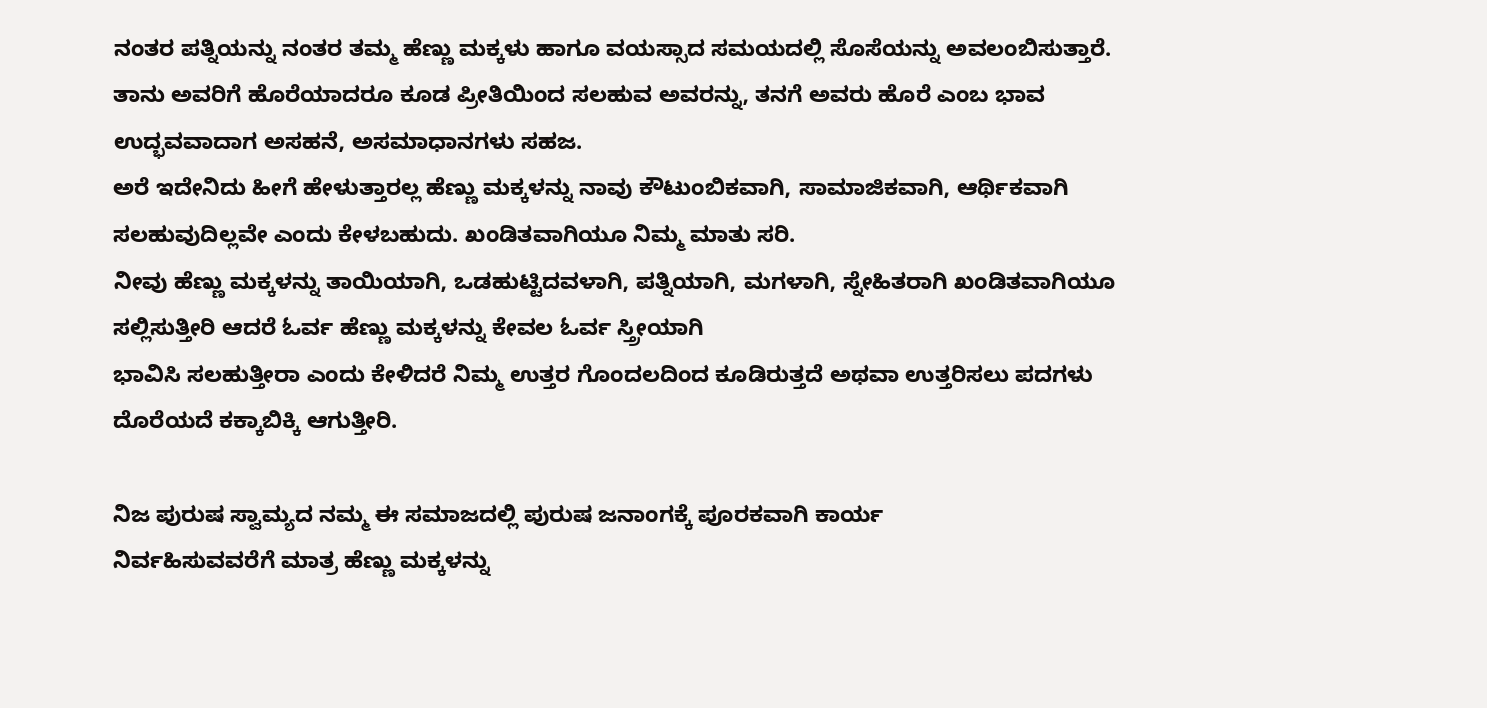ನಂತರ ಪತ್ನಿಯನ್ನು ನಂತರ ತಮ್ಮ ಹೆಣ್ಣು ಮಕ್ಕಳು ಹಾಗೂ ವಯಸ್ಸಾದ ಸಮಯದಲ್ಲಿ ಸೊಸೆಯನ್ನು ಅವಲಂಬಿಸುತ್ತಾರೆ. ತಾನು ಅವರಿಗೆ ಹೊರೆಯಾದರೂ ಕೂಡ ಪ್ರೀತಿಯಿಂದ ಸಲಹುವ ಅವರನ್ನು, ತನಗೆ ಅವರು ಹೊರೆ ಎಂಬ ಭಾವ ಉದ್ಭವವಾದಾಗ ಅಸಹನೆ, ಅಸಮಾಧಾನಗಳು ಸಹಜ.
ಅರೆ ಇದೇನಿದು ಹೀಗೆ ಹೇಳುತ್ತಾರಲ್ಲ ಹೆಣ್ಣು ಮಕ್ಕಳನ್ನು ನಾವು ಕೌಟುಂಬಿಕವಾಗಿ, ಸಾಮಾಜಿಕವಾಗಿ, ಆರ್ಥಿಕವಾಗಿ ಸಲಹುವುದಿಲ್ಲವೇ ಎಂದು ಕೇಳಬಹುದು. ಖಂಡಿತವಾಗಿಯೂ ನಿಮ್ಮ ಮಾತು ಸರಿ.
ನೀವು ಹೆಣ್ಣು ಮಕ್ಕಳನ್ನು ತಾಯಿಯಾಗಿ, ಒಡಹುಟ್ಟಿದವಳಾಗಿ, ಪತ್ನಿಯಾಗಿ, ಮಗಳಾಗಿ, ಸ್ನೇಹಿತರಾಗಿ ಖಂಡಿತವಾಗಿಯೂ ಸಲ್ಲಿಸುತ್ತೀರಿ ಆದರೆ ಓರ್ವ ಹೆಣ್ಣು ಮಕ್ಕಳನ್ನು ಕೇವಲ ಓರ್ವ ಸ್ತ್ರೀಯಾಗಿ
ಭಾವಿಸಿ ಸಲಹುತ್ತೀರಾ ಎಂದು ಕೇಳಿದರೆ ನಿಮ್ಮ ಉತ್ತರ ಗೊಂದಲದಿಂದ ಕೂಡಿರುತ್ತದೆ ಅಥವಾ ಉತ್ತರಿಸಲು ಪದಗಳು ದೊರೆಯದೆ ಕಕ್ಕಾಬಿಕ್ಕಿ ಆಗುತ್ತೀರಿ.

ನಿಜ ಪುರುಷ ಸ್ವಾಮ್ಯದ ನಮ್ಮ ಈ ಸಮಾಜದಲ್ಲಿ ಪುರುಷ ಜನಾಂಗಕ್ಕೆ ಪೂರಕವಾಗಿ ಕಾರ್ಯ
ನಿರ್ವಹಿಸುವವರೆಗೆ ಮಾತ್ರ ಹೆಣ್ಣು ಮಕ್ಕಳನ್ನು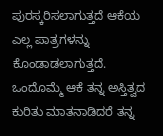ಪುರಸ್ಕರಿಸಲಾಗುತ್ತದೆ ಆಕೆಯ ಎಲ್ಲ ಪಾತ್ರಗಳನ್ನು ಕೊಂಡಾಡಲಾಗುತ್ತದೆ. ಒಂದೊಮ್ಮೆ ಆಕೆ ತನ್ನ ಅಸ್ತಿತ್ವದ ಕುರಿತು ಮಾತನಾಡಿದರೆ ತನ್ನ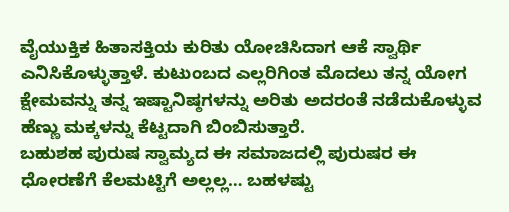ವೈಯುಕ್ತಿಕ ಹಿತಾಸಕ್ತಿಯ ಕುರಿತು ಯೋಚಿಸಿದಾಗ ಆಕೆ ಸ್ವಾರ್ಥಿ ಎನಿಸಿಕೊಳ್ಳುತ್ತಾಳೆ. ಕುಟುಂಬದ ಎಲ್ಲರಿಗಿಂತ ಮೊದಲು ತನ್ನ ಯೋಗ ಕ್ಷೇಮವನ್ನು ತನ್ನ ಇಷ್ಟಾನಿಷ್ಠಗಳನ್ನು ಅರಿತು ಅದರಂತೆ ನಡೆದುಕೊಳ್ಳುವ ಹೆಣ್ಣು ಮಕ್ಕಳನ್ನು ಕೆಟ್ಟದಾಗಿ ಬಿಂಬಿಸುತ್ತಾರೆ.
ಬಹುಶಹ ಪುರುಷ ಸ್ವಾಮ್ಯದ ಈ ಸಮಾಜದಲ್ಲಿ ಪುರುಷರ ಈ ಧೋರಣೆಗೆ ಕೆಲಮಟ್ಟಿಗೆ ಅಲ್ಲಲ್ಲ… ಬಹಳಷ್ಟು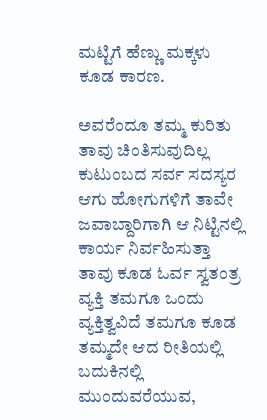ಮಟ್ಟಿಗೆ ಹೆಣ್ಣು ಮಕ್ಕಳು ಕೂಡ ಕಾರಣ.

ಅವರೆಂದೂ ತಮ್ಮ ಕುರಿತು ತಾವು ಚಿಂತಿಸುವುದಿಲ್ಲ ಕುಟುಂಬದ ಸರ್ವ ಸದಸ್ಯರ ಆಗು ಹೋಗುಗಳಿಗೆ ತಾವೇ ಜವಾಬ್ದಾರಿಗಾಗಿ ಆ ನಿಟ್ಟಿನಲ್ಲಿ ಕಾರ್ಯ ನಿರ್ವಹಿಸುತ್ತಾ ತಾವು ಕೂಡ ಓರ್ವ ಸ್ವತಂತ್ರ ವ್ಯಕ್ತಿ ತಮಗೂ ಒಂದು ವ್ಯಕ್ತಿತ್ವವಿದೆ ತಮಗೂ ಕೂಡ ತಮ್ಮದೇ ಆದ ರೀತಿಯಲ್ಲಿ ಬದುಕಿನಲ್ಲಿ ಮುಂದುವರೆಯುವ,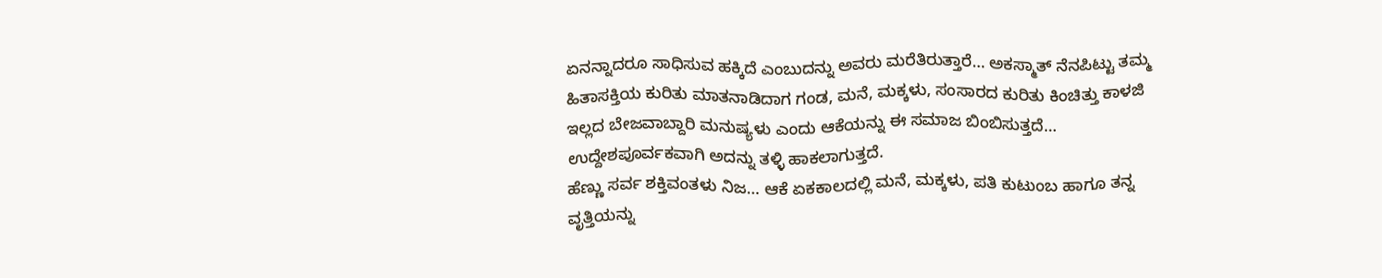ಏನನ್ನಾದರೂ ಸಾಧಿಸುವ ಹಕ್ಕಿದೆ ಎಂಬುದನ್ನು ಅವರು ಮರೆತಿರುತ್ತಾರೆ… ಅಕಸ್ಮಾತ್ ನೆನಪಿಟ್ಟು ತಮ್ಮ ಹಿತಾಸಕ್ತಿಯ ಕುರಿತು ಮಾತನಾಡಿದಾಗ ಗಂಡ, ಮನೆ, ಮಕ್ಕಳು, ಸಂಸಾರದ ಕುರಿತು ಕಿಂಚಿತ್ತು ಕಾಳಜಿ ಇಲ್ಲದ ಬೇಜವಾಬ್ದಾರಿ ಮನುಷ್ಯಳು ಎಂದು ಆಕೆಯನ್ನು ಈ ಸಮಾಜ ಬಿಂಬಿಸುತ್ತದೆ… ಉದ್ದೇಶಪೂರ್ವಕವಾಗಿ ಅದನ್ನು ತಳ್ಳಿ ಹಾಕಲಾಗುತ್ತದೆ.
ಹೆಣ್ಣು ಸರ್ವ ಶಕ್ತಿವಂತಳು ನಿಜ… ಆಕೆ ಏಕಕಾಲದಲ್ಲಿ ಮನೆ, ಮಕ್ಕಳು, ಪತಿ ಕುಟುಂಬ ಹಾಗೂ ತನ್ನ ವೃತ್ತಿಯನ್ನು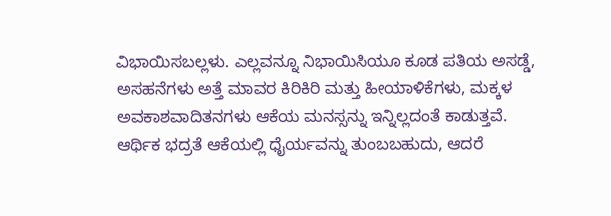ವಿಭಾಯಿಸಬಲ್ಲಳು. ಎಲ್ಲವನ್ನೂ ನಿಭಾಯಿಸಿಯೂ ಕೂಡ ಪತಿಯ ಅಸಡ್ಡೆ, ಅಸಹನೆಗಳು ಅತ್ತೆ ಮಾವರ ಕಿರಿಕಿರಿ ಮತ್ತು ಹೀಯಾಳಿಕೆಗಳು, ಮಕ್ಕಳ ಅವಕಾಶವಾದಿತನಗಳು ಆಕೆಯ ಮನಸ್ಸನ್ನು ಇನ್ನಿಲ್ಲದಂತೆ ಕಾಡುತ್ತವೆ.
ಆರ್ಥಿಕ ಭದ್ರತೆ ಆಕೆಯಲ್ಲಿ ಧೈರ್ಯವನ್ನು ತುಂಬಬಹುದು, ಆದರೆ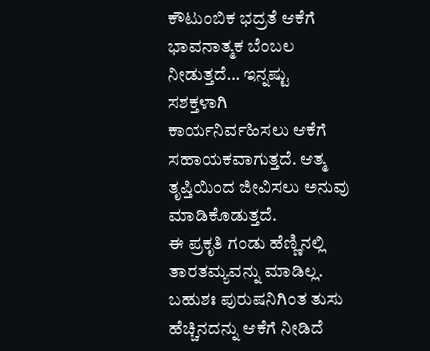ಕೌಟುಂಬಿಕ ಭದ್ರತೆ ಆಕೆಗೆ ಭಾವನಾತ್ಮಕ ಬೆಂಬಲ ನೀಡುತ್ತದೆ… ಇನ್ನಷ್ಟು ಸಶಕ್ತಳಾಗಿ ಕಾರ್ಯನಿರ್ವಹಿಸಲು ಆಕೆಗೆ ಸಹಾಯಕವಾಗುತ್ತದೆ. ಆತ್ಮ ತೃಪ್ತಿಯಿಂದ ಜೀವಿಸಲು ಅನುವು ಮಾಡಿಕೊಡುತ್ತದೆ.
ಈ ಪ್ರಕೃತಿ ಗಂಡು ಹೆಣ್ಣಿನಲ್ಲಿ ತಾರತಮ್ಯವನ್ನು ಮಾಡಿಲ್ಲ. ಬಹುಶಃ ಪುರುಷನಿಗಿಂತ ತುಸು ಹೆಚ್ಚಿನದನ್ನು ಆಕೆಗೆ ನೀಡಿದೆ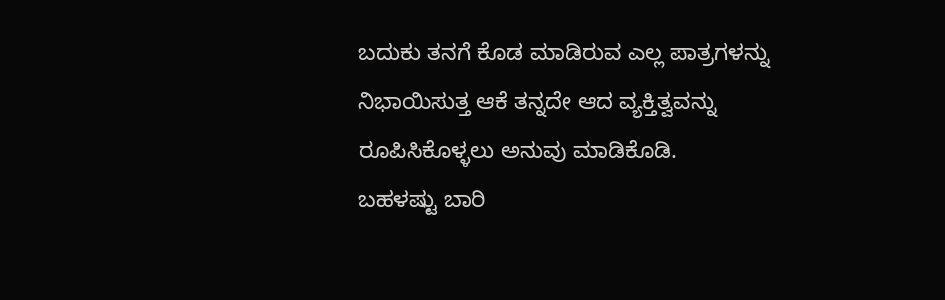ಬದುಕು ತನಗೆ ಕೊಡ ಮಾಡಿರುವ ಎಲ್ಲ ಪಾತ್ರಗಳನ್ನು ನಿಭಾಯಿಸುತ್ತ ಆಕೆ ತನ್ನದೇ ಆದ ವ್ಯಕ್ತಿತ್ವವನ್ನು ರೂಪಿಸಿಕೊಳ್ಳಲು ಅನುವು ಮಾಡಿಕೊಡಿ.
ಬಹಳಷ್ಟು ಬಾರಿ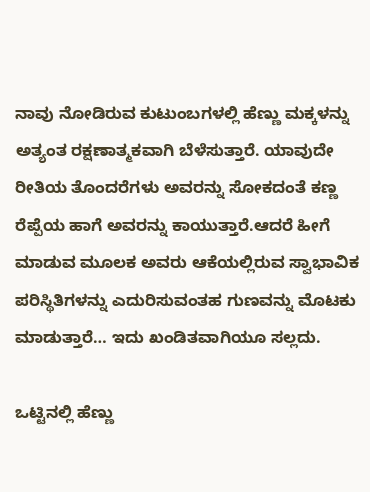ನಾವು ನೋಡಿರುವ ಕುಟುಂಬಗಳಲ್ಲಿ ಹೆಣ್ಣು ಮಕ್ಕಳನ್ನು ಅತ್ಯಂತ ರಕ್ಷಣಾತ್ಮಕವಾಗಿ ಬೆಳೆಸುತ್ತಾರೆ. ಯಾವುದೇ ರೀತಿಯ ತೊಂದರೆಗಳು ಅವರನ್ನು ಸೋಕದಂತೆ ಕಣ್ಣ ರೆಪ್ಪೆಯ ಹಾಗೆ ಅವರನ್ನು ಕಾಯುತ್ತಾರೆ.ಆದರೆ ಹೀಗೆ ಮಾಡುವ ಮೂಲಕ ಅವರು ಆಕೆಯಲ್ಲಿರುವ ಸ್ವಾಭಾವಿಕ ಪರಿಸ್ಥಿತಿಗಳನ್ನು ಎದುರಿಸುವಂತಹ ಗುಣವನ್ನು ಮೊಟಕು ಮಾಡುತ್ತಾರೆ… ಇದು ಖಂಡಿತವಾಗಿಯೂ ಸಲ್ಲದು.

ಒಟ್ಟಿನಲ್ಲಿ ಹೆಣ್ಣು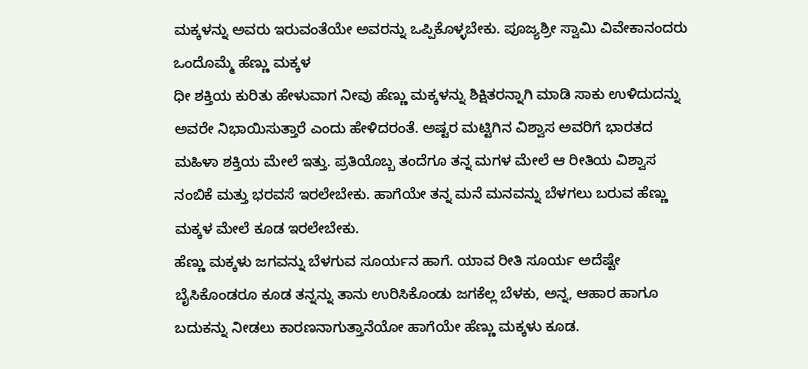ಮಕ್ಕಳನ್ನು ಅವರು ಇರುವಂತೆಯೇ ಅವರನ್ನು ಒಪ್ಪಿಕೊಳ್ಳಬೇಕು. ಪೂಜ್ಯಶ್ರೀ ಸ್ವಾಮಿ ವಿವೇಕಾನಂದರು ಒಂದೊಮ್ಮೆ ಹೆಣ್ಣು ಮಕ್ಕಳ
ಧೀ ಶಕ್ತಿಯ ಕುರಿತು ಹೇಳುವಾಗ ನೀವು ಹೆಣ್ಣು ಮಕ್ಕಳನ್ನು ಶಿಕ್ಷಿತರನ್ನಾಗಿ ಮಾಡಿ ಸಾಕು ಉಳಿದುದನ್ನು ಅವರೇ ನಿಭಾಯಿಸುತ್ತಾರೆ ಎಂದು ಹೇಳಿದರಂತೆ. ಅಷ್ಟರ ಮಟ್ಟಿಗಿನ ವಿಶ್ವಾಸ ಅವರಿಗೆ ಭಾರತದ ಮಹಿಳಾ ಶಕ್ತಿಯ ಮೇಲೆ ಇತ್ತು. ಪ್ರತಿಯೊಬ್ಬ ತಂದೆಗೂ ತನ್ನ ಮಗಳ ಮೇಲೆ ಆ ರೀತಿಯ ವಿಶ್ವಾಸ ನಂಬಿಕೆ ಮತ್ತು ಭರವಸೆ ಇರಲೇಬೇಕು. ಹಾಗೆಯೇ ತನ್ನ ಮನೆ ಮನವನ್ನು ಬೆಳಗಲು ಬರುವ ಹೆಣ್ಣು ಮಕ್ಕಳ ಮೇಲೆ ಕೂಡ ಇರಲೇಬೇಕು.
ಹೆಣ್ಣು ಮಕ್ಕಳು ಜಗವನ್ನು ಬೆಳಗುವ ಸೂರ್ಯನ ಹಾಗೆ. ಯಾವ ರೀತಿ ಸೂರ್ಯ ಅದೆಷ್ಟೇ ಬೈಸಿಕೊಂಡರೂ ಕೂಡ ತನ್ನನ್ನು ತಾನು ಉರಿಸಿಕೊಂಡು ಜಗಕೆಲ್ಲ ಬೆಳಕು, ಅನ್ನ, ಆಹಾರ ಹಾಗೂ ಬದುಕನ್ನು ನೀಡಲು ಕಾರಣನಾಗುತ್ತಾನೆಯೋ ಹಾಗೆಯೇ ಹೆಣ್ಣು ಮಕ್ಕಳು ಕೂಡ.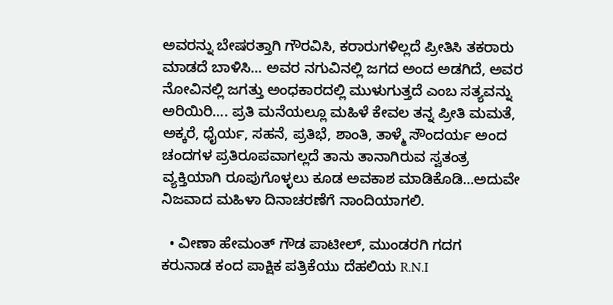ಅವರನ್ನು ಬೇಷರತ್ತಾಗಿ ಗೌರವಿಸಿ, ಕರಾರುಗಳಿಲ್ಲದೆ ಪ್ರೀತಿಸಿ ತಕರಾರು ಮಾಡದೆ ಬಾಳಿಸಿ… ಅವರ ನಗುವಿನಲ್ಲಿ ಜಗದ ಅಂದ ಅಡಗಿದೆ, ಅವರ ನೋವಿನಲ್ಲಿ ಜಗತ್ತು ಅಂಧಕಾರದಲ್ಲಿ ಮುಳುಗುತ್ತದೆ ಎಂಬ ಸತ್ಯವನ್ನು ಅರಿಯಿರಿ…. ಪ್ರತಿ ಮನೆಯಲ್ಲೂ ಮಹಿಳೆ ಕೇವಲ ತನ್ನ ಪ್ರೀತಿ ಮಮತೆ, ಅಕ್ಕರೆ, ಧೈರ್ಯ, ಸಹನೆ, ಪ್ರತಿಭೆ, ಶಾಂತಿ, ತಾಳ್ಮೆ ಸೌಂದರ್ಯ ಅಂದ ಚಂದಗಳ ಪ್ರತಿರೂಪವಾಗಲ್ಲದೆ ತಾನು ತಾನಾಗಿರುವ ಸ್ವತಂತ್ರ ವ್ಯಕ್ತಿಯಾಗಿ ರೂಪುಗೊಳ್ಳಲು ಕೂಡ ಅವಕಾಶ ಮಾಡಿಕೊಡಿ…ಅದುವೇ ನಿಜವಾದ ಮಹಿಳಾ ದಿನಾಚರಣೆಗೆ ನಾಂದಿಯಾಗಲಿ.

  • ವೀಣಾ ಹೇಮಂತ್ ಗೌಡ ಪಾಟೀಲ್, ಮುಂಡರಗಿ ಗದಗ
ಕರುನಾಡ ಕಂದ ಪಾಕ್ಷಿಕ ಪತ್ರಿಕೆಯು ದೆಹಲಿಯ R.N.I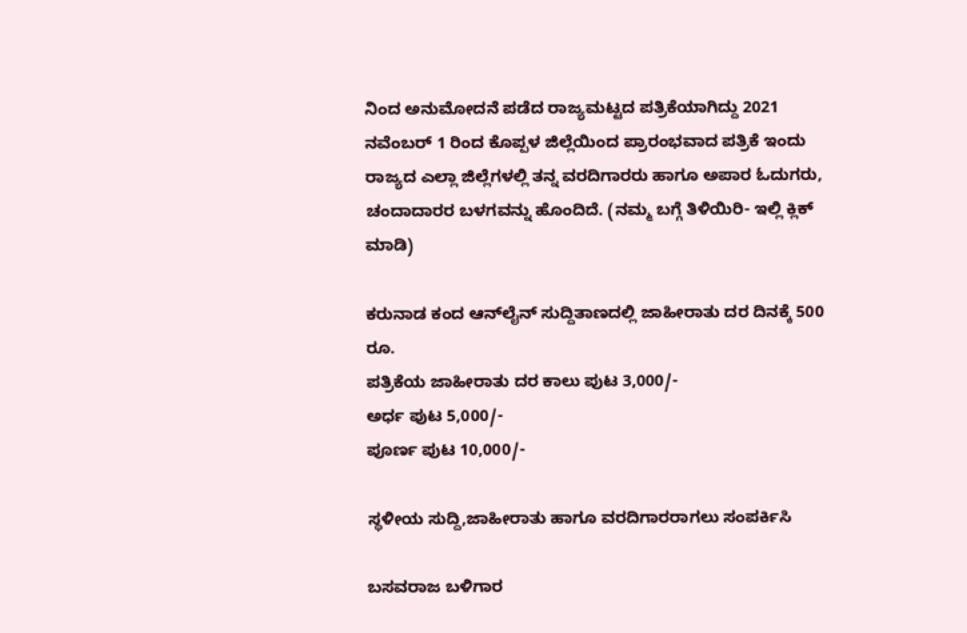ನಿಂದ ಅನುಮೋದನೆ ಪಡೆದ ರಾಜ್ಯಮಟ್ಟದ ಪತ್ರಿಕೆಯಾಗಿದ್ದು 2021 ನವೆಂಬರ್ 1 ರಿಂದ ಕೊಪ್ಪಳ ಜಿಲ್ಲೆಯಿಂದ ಪ್ರಾರಂಭವಾದ ಪತ್ರಿಕೆ ಇಂದು ರಾಜ್ಯದ ಎಲ್ಲಾ ಜಿಲ್ಲೆಗಳಲ್ಲಿ ತನ್ನ ವರದಿಗಾರರು ಹಾಗೂ ಅಪಾರ ಓದುಗರು, ಚಂದಾದಾರರ ಬಳಗವನ್ನು ಹೊಂದಿದೆ. (ನಮ್ಮ ಬಗ್ಗೆ ತಿಳಿಯಿರಿ- ಇಲ್ಲಿ ಕ್ಲಿಕ್‌ ಮಾಡಿ)

ಕರುನಾಡ ಕಂದ ಆನ್‌ಲೈನ್‌ ಸುದ್ದಿತಾಣದಲ್ಲಿ ಜಾಹೀರಾತು ದರ ದಿನಕ್ಕೆ 500 ರೂ.
ಪತ್ರಿಕೆಯ ಜಾಹೀರಾತು ದರ ಕಾಲು ಪುಟ 3,000/-
ಅರ್ಧ ಪುಟ 5,000/-
ಪೂರ್ಣ ಪುಟ 10,000/-

ಸ್ಥಳೀಯ ಸುದ್ದಿ,ಜಾಹೀರಾತು ಹಾಗೂ ವರದಿಗಾರರಾಗಲು ಸಂಪರ್ಕಿಸಿ

ಬಸವರಾಜ ಬಳಿಗಾರ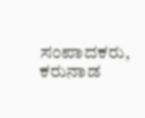ಸಂಪಾದಕರು, ಕರುನಾಡ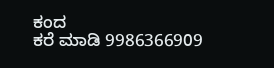ಕಂದ
ಕರೆ ಮಾಡಿ 9986366909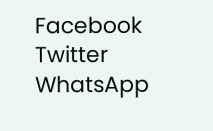Facebook
Twitter
WhatsApp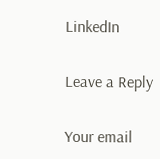LinkedIn

Leave a Reply

Your email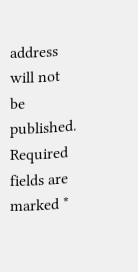address will not be published. Required fields are marked *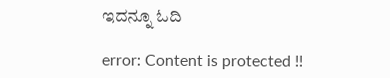ಇದನ್ನೂ ಓದಿ

error: Content is protected !!